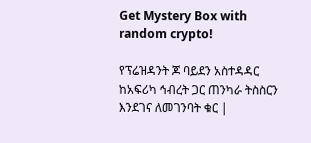Get Mystery Box with random crypto!

የፕሬዝዳንት ጆ ባይደን አስተዳዳር ከአፍሪካ ኅብረት ጋር ጠንካራ ትስስርን እንደገና ለመገንባት ቁር |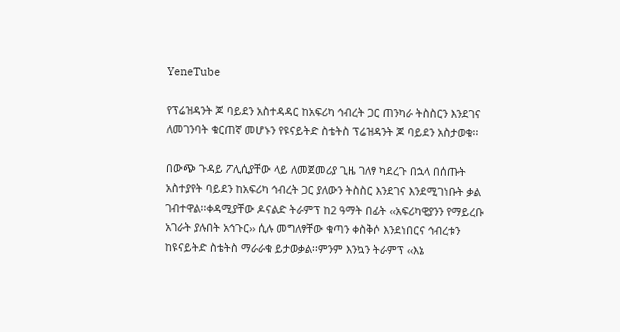YeneTube

የፕሬዝዳንት ጆ ባይደን አስተዳዳር ከአፍሪካ ኅብረት ጋር ጠንካራ ትስስርን እንደገና ለመገንባት ቁርጠኛ መሆኑን የዩናይትድ ስቴትስ ፕሬዝዳንት ጆ ባይደን አስታወቁ፡፡

በውጭ ጉዳይ ፖሊሲያቸው ላይ ለመጀመሪያ ጊዜ ገለፃ ካደረጉ በኋላ በሰጡት አስተያየት ባይደን ከአፍሪካ ኅብረት ጋር ያለውን ትስስር እንደገና እንደሚገነቡት ቃል ገብተዋል፡፡ቀዳሚያቸው ዶናልድ ትራምፕ ከ2 ዓማት በፊት ‹‹አፍሪካዊያንን የማይረቡ አገራት ያሉበት አኅጉር›› ሲሉ መግለፃቸው ቁጣን ቀስቅሶ እንደነበርና ኅብረቱን ከዩናይትድ ስቴትስ ማራራቁ ይታወቃል፡፡ምንም እንኳን ትራምፕ ‹‹እኔ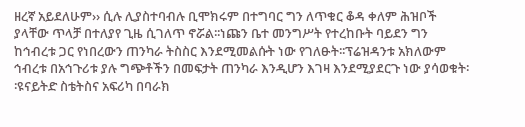ዘረኛ አይደለሁም›› ሲሉ ሊያስተባብሉ ቢሞክሩም በተግባር ግን ለጥቁር ቆዳ ቀለም ሕዝቦች ያላቸው ጥላቻ በተለያየ ጊዜ ሲገለጥ ኖሯል፡፡ነጩን ቤተ መንግሥት የተረከቡት ባይደን ግን ከኅብረቱ ጋር የነበረውን ጠንካራ ትስስር እንደሚመልሱት ነው የገለፁት፡፡ፕሬዝዳንቱ አክለውም ኅብረቱ በአኅጉሪቱ ያሉ ግጭቶችን በመፍታት ጠንካራ እንዲሆን እገዛ እንደሚያደርጉ ነው ያሳወቁት፡፡ዩናይትድ ስቴትስና አፍሪካ በባራክ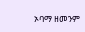ኦባማ ዘመንም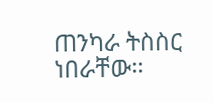ጠንካራ ትስስር ነበራቸው፡፡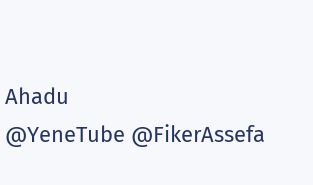Ahadu
@YeneTube @FikerAssefa